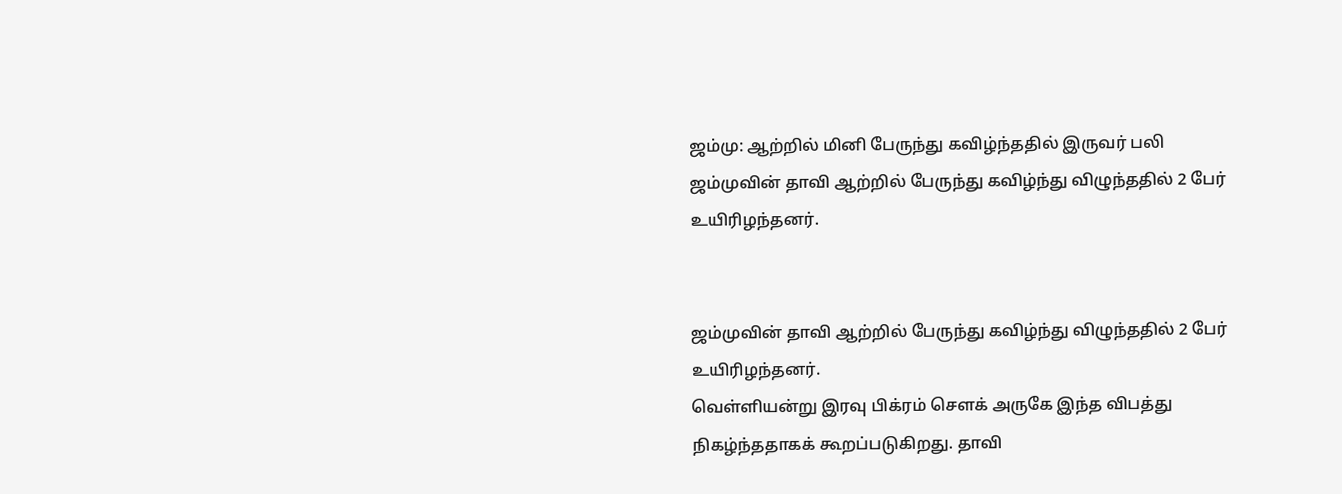ஜம்மு: ஆற்றில் மினி பேருந்து கவிழ்ந்ததில் இருவர் பலி
ஜம்முவின் தாவி ஆற்றில் பேருந்து கவிழ்ந்து விழுந்ததில் 2 பேர் உயிரிழந்தனர்.


ஜம்முவின் தாவி ஆற்றில் பேருந்து கவிழ்ந்து விழுந்ததில் 2 பேர் உயிரிழந்தனர்.
வெள்ளியன்று இரவு பிக்ரம் சௌக் அருகே இந்த விபத்து நிகழ்ந்ததாகக் கூறப்படுகிறது. தாவி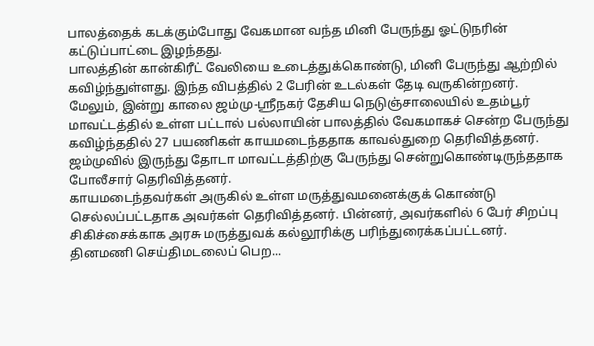பாலத்தைக் கடக்கும்போது வேகமான வந்த மினி பேருந்து ஓட்டுநரின் கட்டுப்பாட்டை இழந்தது.
பாலத்தின் கான்கிரீட் வேலியை உடைத்துக்கொண்டு, மினி பேருந்து ஆற்றில் கவிழ்ந்துள்ளது. இந்த விபத்தில் 2 பேரின் உடல்கள் தேடி வருகின்றனர்.
மேலும், இன்று காலை ஜம்மு-ஸ்ரீநகர் தேசிய நெடுஞ்சாலையில் உதம்பூர் மாவட்டத்தில் உள்ள பட்டால் பல்லாயின் பாலத்தில் வேகமாகச் சென்ற பேருந்து கவிழ்ந்ததில் 27 பயணிகள் காயமடைந்ததாக காவல்துறை தெரிவித்தனர்.
ஜம்முவில் இருந்து தோடா மாவட்டத்திற்கு பேருந்து சென்றுகொண்டிருந்ததாக போலீசார் தெரிவித்தனர்.
காயமடைந்தவர்கள் அருகில் உள்ள மருத்துவமனைக்குக் கொண்டு செல்லப்பட்டதாக அவர்கள் தெரிவித்தனர். பின்னர், அவர்களில் 6 பேர் சிறப்பு சிகிச்சைக்காக அரசு மருத்துவக் கல்லூரிக்கு பரிந்துரைக்கப்பட்டனர்.
தினமணி செய்திமடலைப் பெற...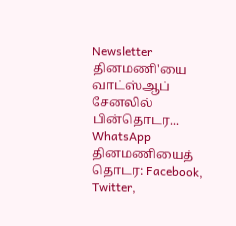Newsletter
தினமணி'யை வாட்ஸ்ஆப் சேனலில் பின்தொடர... WhatsApp
தினமணியைத் தொடர: Facebook, Twitter,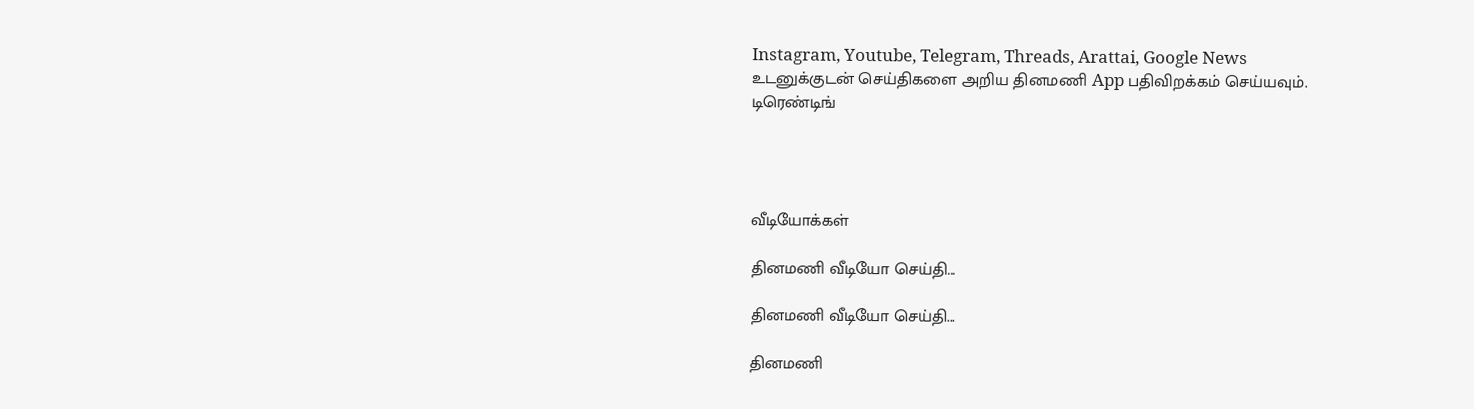Instagram, Youtube, Telegram, Threads, Arattai, Google News
உடனுக்குடன் செய்திகளை அறிய தினமணி App பதிவிறக்கம் செய்யவும்.
டிரெண்டிங்




வீடியோக்கள்

தினமணி வீடியோ செய்தி...

தினமணி வீடியோ செய்தி...

தினமணி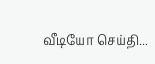வீடியோ செய்தி...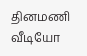தினமணி வீடியோ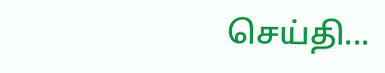செய்தி...